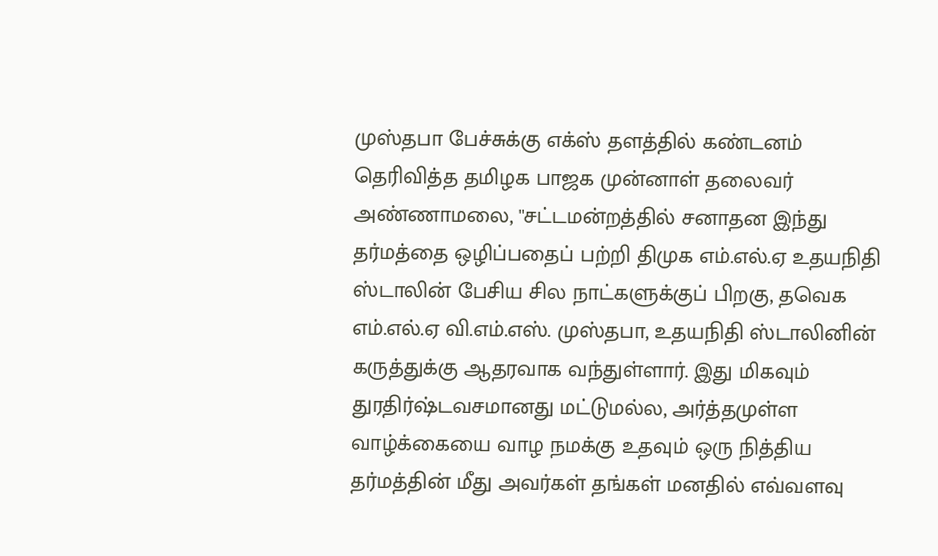முஸ்தபா பேச்சுக்கு எக்ஸ் தளத்தில் கண்டனம் தெரிவித்த தமிழக பாஜக முன்னாள் தலைவர் அண்ணாமலை, ''சட்டமன்றத்தில் சனாதன இந்து தர்மத்தை ஒழிப்பதைப் பற்றி திமுக எம்.எல்.ஏ உதயநிதி ஸ்டாலின் பேசிய சில நாட்களுக்குப் பிறகு, தவெக எம்.எல்.ஏ வி.எம்.எஸ். முஸ்தபா, உதயநிதி ஸ்டாலினின் கருத்துக்கு ஆதரவாக வந்துள்ளார். இது மிகவும் துரதிர்ஷ்டவசமானது மட்டுமல்ல, அர்த்தமுள்ள வாழ்க்கையை வாழ நமக்கு உதவும் ஒரு நித்திய தர்மத்தின் மீது அவர்கள் தங்கள் மனதில் எவ்வளவு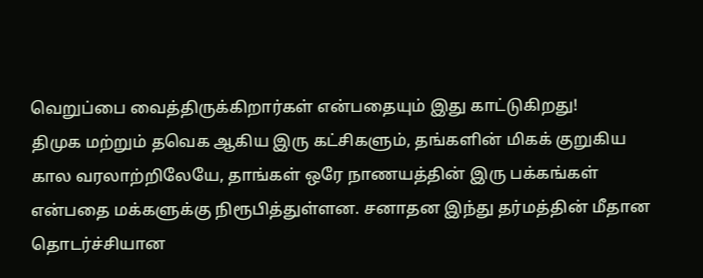வெறுப்பை வைத்திருக்கிறார்கள் என்பதையும் இது காட்டுகிறது!
திமுக மற்றும் தவெக ஆகிய இரு கட்சிகளும், தங்களின் மிகக் குறுகிய கால வரலாற்றிலேயே, தாங்கள் ஒரே நாணயத்தின் இரு பக்கங்கள் என்பதை மக்களுக்கு நிரூபித்துள்ளன. சனாதன இந்து தர்மத்தின் மீதான தொடர்ச்சியான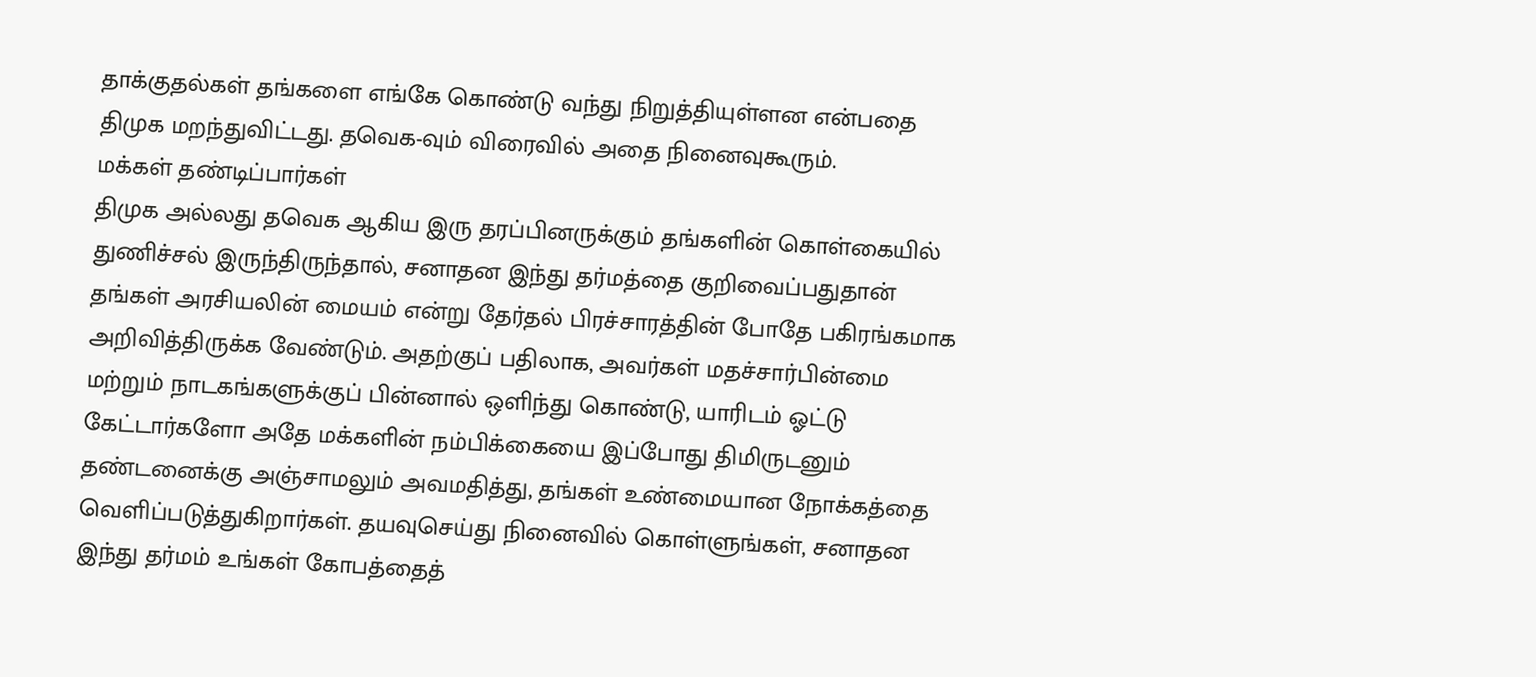தாக்குதல்கள் தங்களை எங்கே கொண்டு வந்து நிறுத்தியுள்ளன என்பதை திமுக மறந்துவிட்டது. தவெக-வும் விரைவில் அதை நினைவுகூரும்.
மக்கள் தண்டிப்பார்கள்
திமுக அல்லது தவெக ஆகிய இரு தரப்பினருக்கும் தங்களின் கொள்கையில் துணிச்சல் இருந்திருந்தால், சனாதன இந்து தர்மத்தை குறிவைப்பதுதான் தங்கள் அரசியலின் மையம் என்று தேர்தல் பிரச்சாரத்தின் போதே பகிரங்கமாக அறிவித்திருக்க வேண்டும். அதற்குப் பதிலாக, அவர்கள் மதச்சார்பின்மை மற்றும் நாடகங்களுக்குப் பின்னால் ஒளிந்து கொண்டு, யாரிடம் ஓட்டு கேட்டார்களோ அதே மக்களின் நம்பிக்கையை இப்போது திமிருடனும் தண்டனைக்கு அஞ்சாமலும் அவமதித்து, தங்கள் உண்மையான நோக்கத்தை வெளிப்படுத்துகிறார்கள். தயவுசெய்து நினைவில் கொள்ளுங்கள், சனாதன இந்து தர்மம் உங்கள் கோபத்தைத்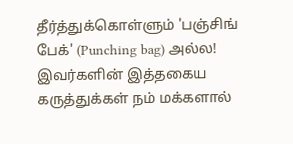தீர்த்துக்கொள்ளும் 'பஞ்சிங் பேக்' (Punching bag) அல்ல! இவர்களின் இத்தகைய கருத்துக்கள் நம் மக்களால்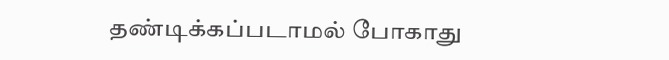தண்டிக்கப்படாமல் போகாது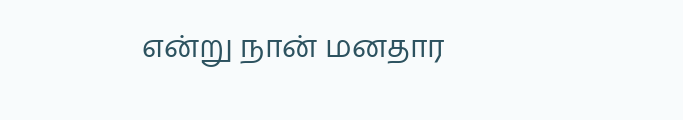என்று நான் மனதார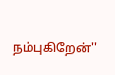நம்புகிறேன்''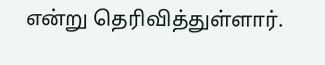என்று தெரிவித்துள்ளார்.